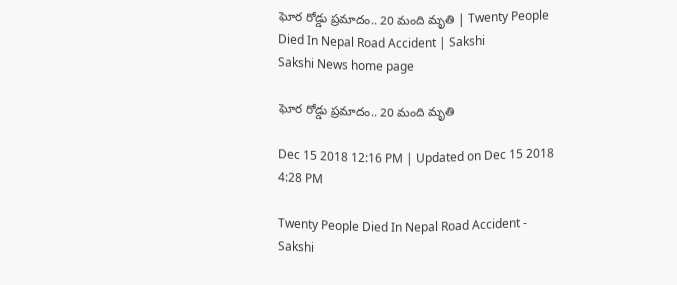ఘోర రోడ్డు ప్రమాదం.. 20 మంది మృతి | Twenty People Died In Nepal Road Accident | Sakshi
Sakshi News home page

ఘోర రోడ్డు ప్రమాదం.. 20 మంది మృతి

Dec 15 2018 12:16 PM | Updated on Dec 15 2018 4:28 PM

Twenty People Died In Nepal Road Accident - Sakshi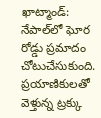ఖాట్మాండ్‌: నేపాల్‌లో ఘోర రోడ్డు ప్రమాదం చోటుచేసుకుంది. ప్రయాణికులతో వెళ్తున్న ట్రక్కు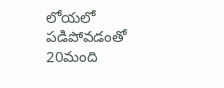లోయలో పడిపోవడంతో 20మంది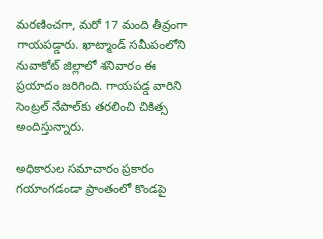మరణించగా, మరో 17 మంది తీవ్రంగా గాయపడ్డారు. ఖాట్మాండ్‌ సమీపంలోని నువాకోట్‌ జిల్లాలో శనివారం ఈ ప్రయాదం జరిగింది. గాయపడ్డ వారిని సెంట్రల్‌ నేపాల్‌కు తరలించి చికిత్స అందిస్తున్నారు.

అధికారుల సమాచారం ప్రకారం గయాంగడండా ప్రాంతంలో కొండపై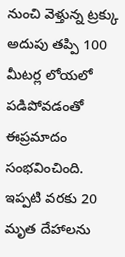నుంచి వెళ్తున్న ట్రక్కు అదుపు తప్పి 100 మీటర్ల లోయలో పడిపోవడంతో ఈప్రమాదం  సంభవించింది. ఇప్పటి వరకు 20 మృత దేహాలను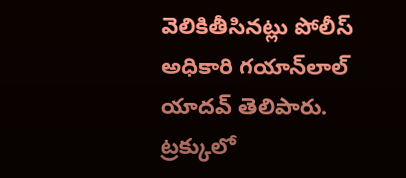వెలికితీసినట్లు పోలీస్‌ అధికారి గయాన్‌లాల్‌ యాదవ్‌ తెలిపారు. ట్రక్కులో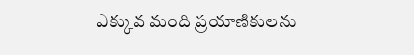ఎక్కువ మంది ప్రయాణికులను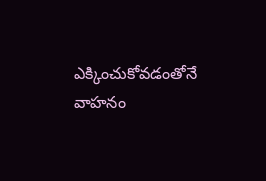ఎక్కించుకోవడంతోనే వాహనం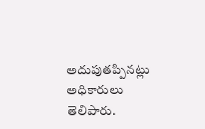అదుపుతప్పినట్లు అధికారులు తెలిపారు.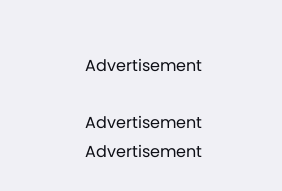Advertisement

Advertisement
Advertisement